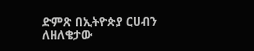ድምጽ በኢትዮጵያ ርሀብን ለዘለቄታው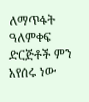ለማጥፋት ዓለምቀፍ ድርጅቶች ምን አየሰሩ ነው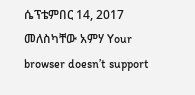ሴፕቴምበር 14, 2017 መለስካቸው አምሃ Your browser doesn’t support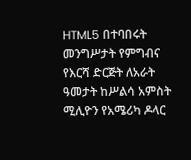HTML5 በተባበሩት መንግሥታት የምግብና የእርሻ ድርጅት ለአራት ዓመታት ከሥልሳ አምስት ሚሊዮን የአሜሪካ ዶላር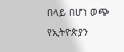በላይ በሆነ ወጭ የኢትዮጵያን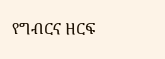የግብርና ዘርፍ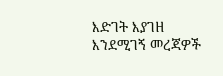እድገት እያገዘ እንደሚገኝ መረጃዎች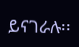ይናገራሉ፡፡